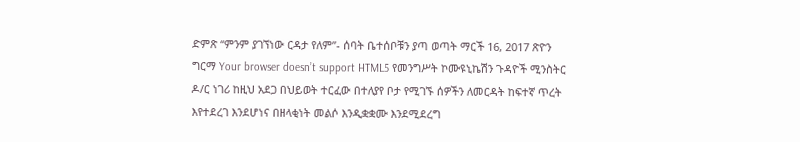ድምጽ “ምንም ያገኘነው ርዳታ የለም”- ሰባት ቤተሰቦቹን ያጣ ወጣት ማርች 16, 2017 ጽዮን ግርማ Your browser doesn’t support HTML5 የመንግሥት ኮሙዩኒኬሽን ጉዳዮች ሚንስትር ዶ/ር ነገሪ ከዚህ አደጋ በህይወት ተርፈው በተለያየ ቦታ የሚገኙ ሰዎችን ለመርዳት ከፍተኛ ጥረት እየተደረገ እንደሆነና በዘላቂነት መልሶ እንዲቋቋሙ እንደሚደረግ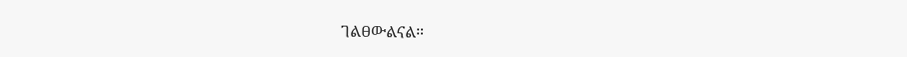ገልፀውልናል።